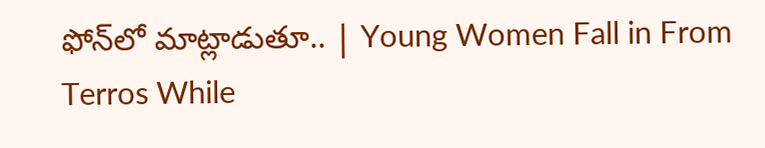ఫోన్‌లో మాట్లాడుతూ.. | Young Women Fall in From Terros While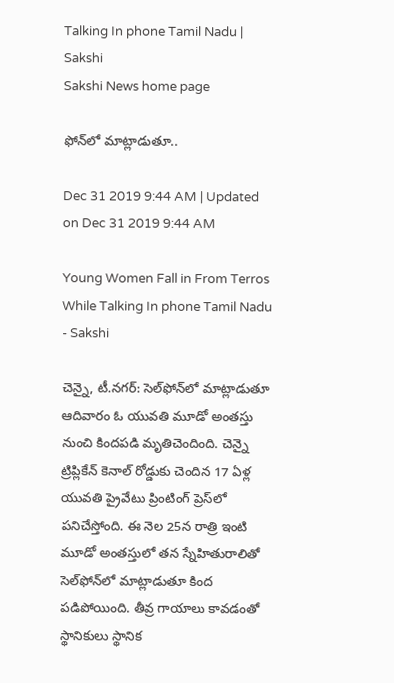Talking In phone Tamil Nadu | Sakshi
Sakshi News home page

ఫోన్‌లో మాట్లాడుతూ..

Dec 31 2019 9:44 AM | Updated on Dec 31 2019 9:44 AM

Young Women Fall in From Terros While Talking In phone Tamil Nadu - Sakshi

చెన్నై, టీ.నగర్‌: సెల్‌ఫోన్‌లో మాట్లాడుతూ ఆదివారం ఓ యువతి మూడో అంతస్తు నుంచి కిందపడి మృతిచెందింది. చెన్నై ట్రిప్లికేన్‌ కెనాల్‌ రోడ్డుకు చెందిన 17 ఏళ్ల యువతి ప్రైవేటు ప్రింటింగ్‌ ప్రెస్‌లో పనిచేస్తోంది. ఈ నెల 25న రాత్రి ఇంటి మూడో అంతస్తులో తన స్నేహితురాలితో సెల్‌ఫోన్‌లో మాట్లాడుతూ కింద పడిపోయింది. తీవ్ర గాయాలు కావడంతో స్థానికులు స్థానిక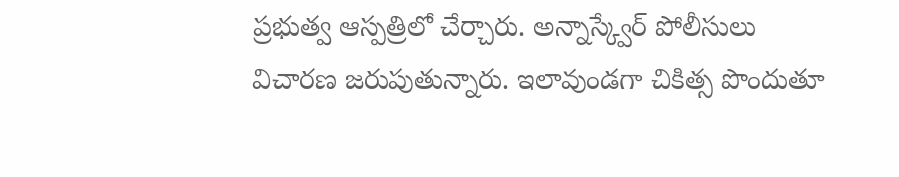ప్రభుత్వ ఆస్పత్రిలో చేర్చారు. అన్నాస్క్వేర్‌ పోలీసులు విచారణ జరుపుతున్నారు. ఇలావుండగా చికిత్స పొందుతూ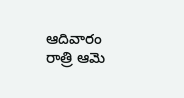ఆదివారం రాత్రి ఆమె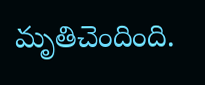మృతిచెందింది.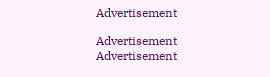Advertisement

Advertisement
Advertisement